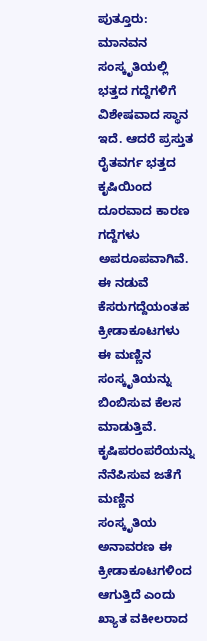ಪುತ್ತೂರು: ಮಾನವನ ಸಂಸ್ಕೃತಿಯಲ್ಲಿ ಭತ್ತದ ಗದ್ದೆಗಳಿಗೆ ವಿಶೇಷವಾದ ಸ್ಥಾನ ಇದೆ. ಆದರೆ ಪ್ರಸ್ತುತ ರೈತವರ್ಗ ಭತ್ತದ ಕೃಷಿಯಿಂದ ದೂರವಾದ ಕಾರಣ ಗದ್ದೆಗಳು ಅಪರೂಪವಾಗಿವೆ. ಈ ನಡುವೆ ಕೆಸರುಗದ್ದೆಯಂತಹ ಕ್ರೀಡಾಕೂಟಗಳು ಈ ಮಣ್ಣಿನ ಸಂಸ್ಕೃತಿಯನ್ನು ಬಿಂಬಿಸುವ ಕೆಲಸ ಮಾಡುತ್ತಿವೆ. ಕೃಷಿಪರಂಪರೆಯನ್ನು ನೆನೆಪಿಸುವ ಜತೆಗೆ ಮಣ್ಣಿನ ಸಂಸ್ಕೃತಿಯ ಅನಾವರಣ ಈ ಕ್ರೀಡಾಕೂಟಗಳಿಂದ ಆಗುತ್ತಿದೆ ಎಂದು ಖ್ಯಾತ ವಕೀಲರಾದ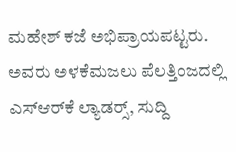ಮಹೇಶ್ ಕಜೆ ಅಭಿಪ್ರಾಯಪಟ್ಟರು. ಅವರು ಅಳಕೆಮಜಲು ಪೆಲತ್ತಿಂಜದಲ್ಲಿ ಎಸ್‌ಆರ್‌ಕೆ ಲ್ಯಾಡರ್‍ಸ್, ಸುದ್ದಿ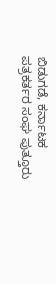ಬಿಡುಗಡೆ, ಕರ್ನಾಟಕ ಪತ್ರಕರ್ತರ ಸಂಘ ಪುತ್ತೂರು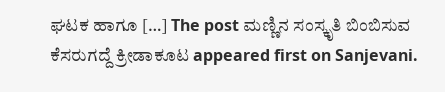ಘಟಕ ಹಾಗೂ […] The post ಮಣ್ಣಿನ ಸಂಸ್ಕೃತಿ ಬಿಂಬಿಸುವ ಕೆಸರುಗದ್ದೆ ಕ್ರೀಡಾಕೂಟ appeared first on Sanjevani.